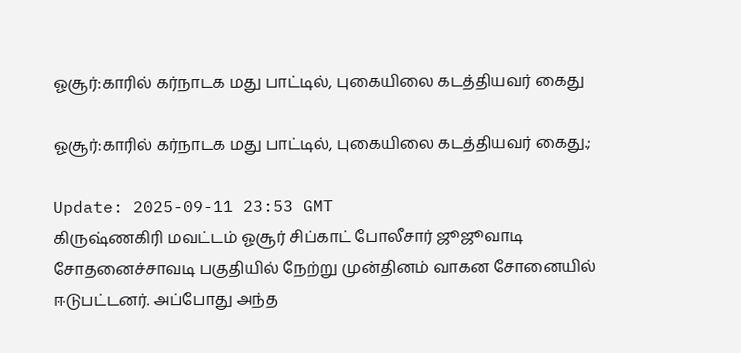ஓசூர்:காரில் கர்நாடக மது பாட்டில், புகையிலை கடத்தியவர் கைது

ஓசூர்:காரில் கர்நாடக மது பாட்டில், புகையிலை கடத்தியவர் கைது.;

Update: 2025-09-11 23:53 GMT
கிருஷ்ணகிரி மவட்டம் ஓசூர் சிப்காட் போலீசார் ஜூஜூவாடி சோதனைச்சாவடி பகுதியில் நேற்று முன்தினம் வாகன சோனையில் ஈடுபட்டனர். அப்போது அந்த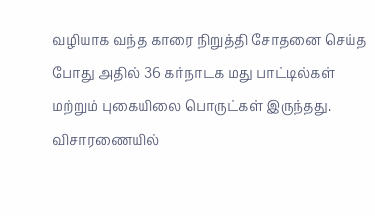வழியாக வந்த காரை நிறுத்தி சோதனை செய்த போது அதில் 36 கர்நாடக மது பாட்டில்கள் மற்றும் புகையிலை பொருட்கள் இருந்தது. விசாரணையில்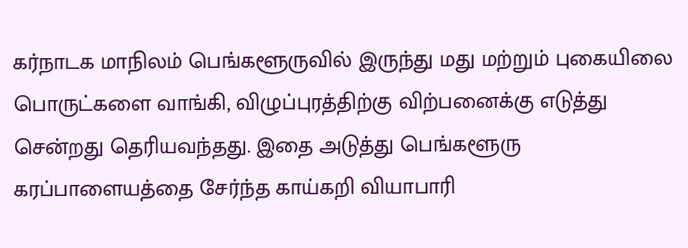கர்நாடக மாநிலம் பெங்களூருவில் இருந்து மது மற்றும் புகையிலை பொருட்களை வாங்கி, விழுப்புரத்திற்கு விற்பனைக்கு எடுத்து சென்றது தெரியவந்தது. இதை அடுத்து பெங்களூரு கரப்பாளையத்தை சேர்ந்த காய்கறி வியாபாரி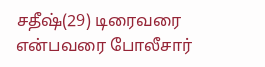சதீஷ்(29) டிரைவரை என்பவரை போலீசார்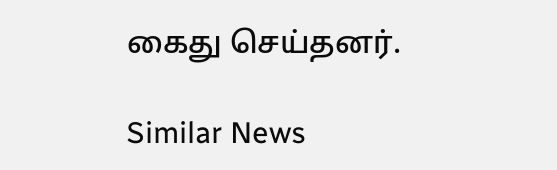கைது செய்தனர்.

Similar News